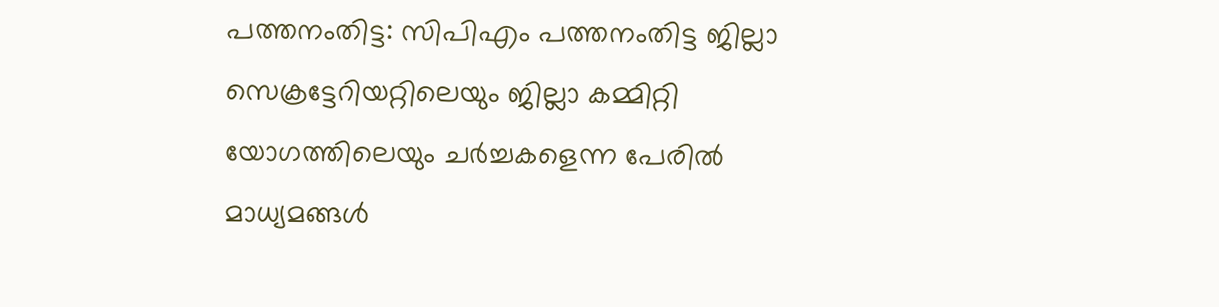പത്തനംതിട്ട: സിപിഎം പത്തനംതിട്ട ജില്ലാ സെക്രട്ടേറിയറ്റിലെയും ജില്ലാ കമ്മിറ്റി യോഗത്തിലെയും ചർച്ചകളെന്ന പേരിൽ മാധ്യമങ്ങൾ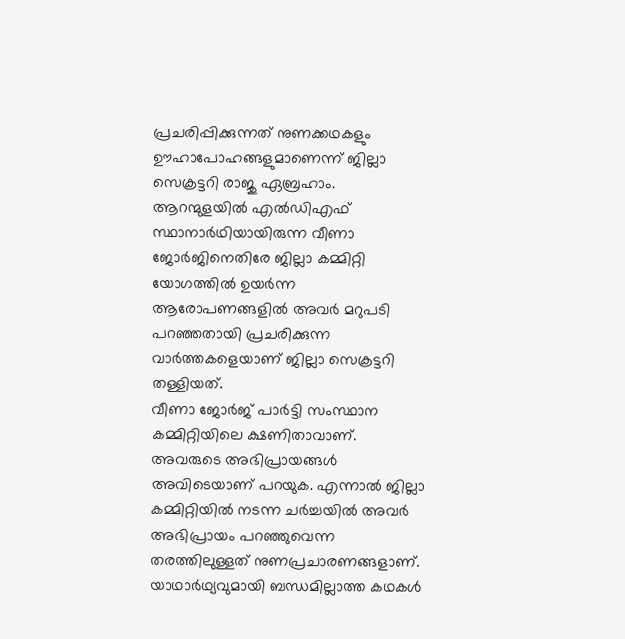പ്രചരിപ്പിക്കുന്നത് നുണക്കഥകളും ഊഹാപോഹങ്ങളുമാണെന്ന് ജില്ലാ സെക്രട്ടറി രാജു ഏബ്രഹാം. ആറന്മുളയിൽ എൽഡിഎഫ് സ്ഥാനാർഥിയായിരുന്ന വീണാ ജോർജിനെതിരേ ജില്ലാ കമ്മിറ്റി യോഗത്തിൽ ഉയർന്ന ആരോപണങ്ങളിൽ അവർ മറുപടി പറഞ്ഞതായി പ്രചരിക്കുന്ന വാർത്തകളെയാണ് ജില്ലാ സെക്രട്ടറി തള്ളിയത്.
വീണാ ജോർജ് പാർട്ടി സംസ്ഥാന കമ്മിറ്റിയിലെ ക്ഷണിതാവാണ്. അവരുടെ അഭിപ്രായങ്ങൾ അവിടെയാണ് പറയുക. എന്നാൽ ജില്ലാ കമ്മിറ്റിയിൽ നടന്ന ചർച്ചയിൽ അവർ അഭിപ്രായം പറഞ്ഞുവെന്ന തരത്തിലുള്ളത് നുണപ്രചാരണങ്ങളാണ്. യാഥാർഥ്യവുമായി ബന്ധമില്ലാത്ത കഥകൾ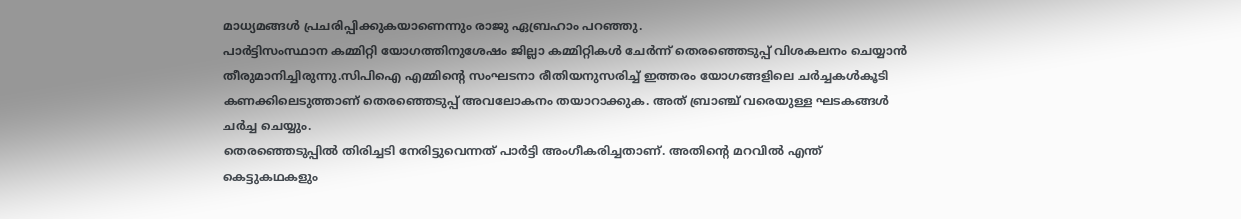മാധ്യമങ്ങൾ പ്രചരിപ്പിക്കുകയാണെന്നും രാജു ഏബ്രഹാം പറഞ്ഞു.
പാർട്ടിസംസ്ഥാന കമ്മിറ്റി യോഗത്തിനുശേഷം ജില്ലാ കമ്മിറ്റികൾ ചേർന്ന് തെരഞ്ഞെടുപ്പ് വിശകലനം ചെയ്യാൻ തീരുമാനിച്ചിരുന്നു.സിപിഐ എമ്മിന്റെ സംഘടനാ രീതിയനുസരിച്ച് ഇത്തരം യോഗങ്ങളിലെ ചർച്ചകൾകൂടി കണക്കിലെടുത്താണ് തെരഞ്ഞെടുപ്പ് അവലോകനം തയാറാക്കുക. അത് ബ്രാഞ്ച് വരെയുള്ള ഘടകങ്ങൾ ചർച്ച ചെയ്യും.
തെരഞ്ഞെടുപ്പിൽ തിരിച്ചടി നേരിട്ടുവെന്നത് പാർട്ടി അംഗീകരിച്ചതാണ്. അതിന്റെ മറവിൽ എന്ത് കെട്ടുകഥകളും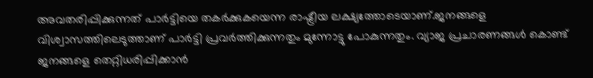അവതരിപ്പിക്കുന്നത് പാർട്ടിയെ തകർക്കുകയെന്ന രാഷ്ട്രീയ ലക്ഷ്യത്തോടെയാണ്.ജനങ്ങളെ വിശ്വാസത്തിലെടുത്താണ് പാർട്ടി പ്രവർത്തിക്കുന്നതും മുന്നോട്ടു പോകുന്നതും. വ്യാജ പ്രചാരണങ്ങൾ കൊണ്ട് ജനങ്ങളെ തെറ്റിധരിപ്പിക്കാൻ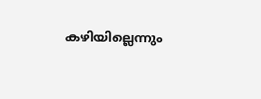കഴിയില്ലെന്നും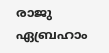രാജു ഏബ്രഹാം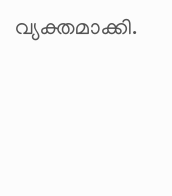വ്യക്തമാക്കി.